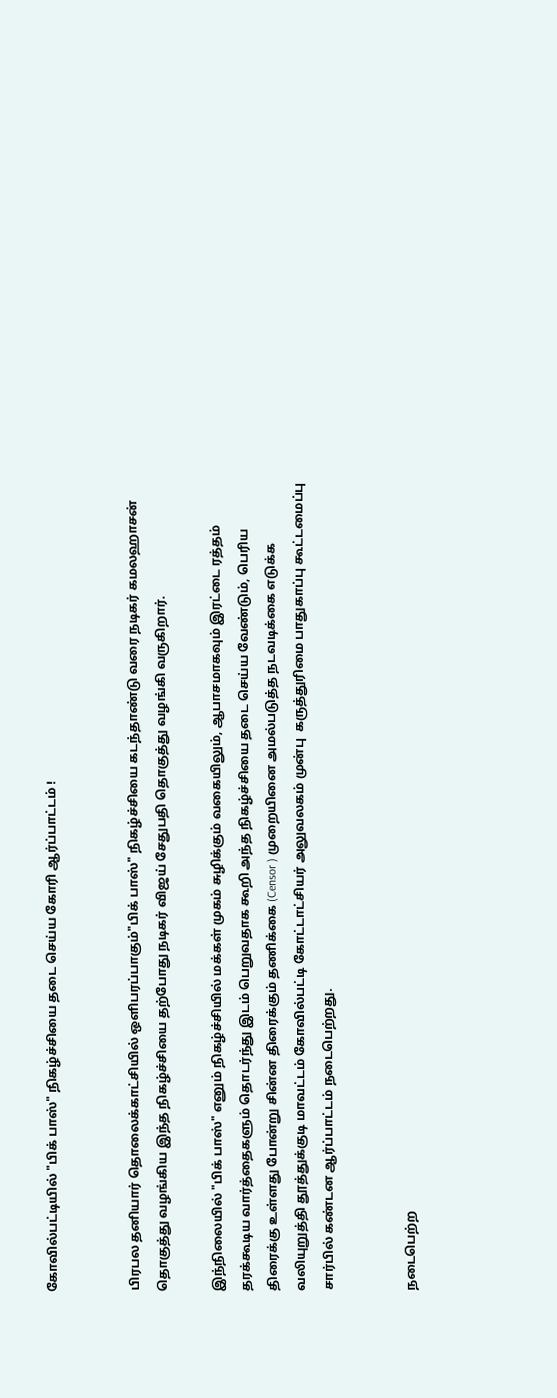கோவில்பட்டியில் "பிக் பாஸ்" நிகழ்ச்சியை தடை செய்ய கோரி ஆர்ப்பாட்டம் !


பிரபல தனியார் தொலைக்காட்சியில் ஒளிபரப்பாகும்"பிக் பாஸ்" நிகழ்ச்சியை கடந்தாண்டு வரை நடிகர் கமலஹாசன் தொகுத்து வழங்கிய இந்த நிகழ்ச்சியை தற்போது நடிகர் விஜய் சேதுபதி தொகுத்து வழங்கி வருகிறார்.

இந்நிலையில் "பிக் பாஸ்" எனும் நிகழ்ச்சியில் மக்கள் முகம் சுழிக்கும் வகையிலும், ஆபாசமாகவும் இரட்டை ரத்தம் தரக்கூடிய வார்த்தைகளும் தொடர்ந்து இடம் பெறுவதாக கூறி அந்த நிகழ்ச்சியை தடை செய்ய வேண்டும், பெரிய திரைக்கு உள்ளது போன்று சின்ன திரைக்கும் தணிக்கை (Censor ) முறையினை அமல்படுத்த நடவடிக்கை எடுக்க வலியுறுத்தி தூத்துக்குடி மாவட்டம் கோவில்பட்டி கோட்டாட்சியர் அலுவலகம் முன்பு  கருத்துரிமை பாதுகாப்பு கூட்டமைப்பு சார்பில் கண்டன ஆர்ப்பாட்டம் நடைபெற்றது.


நடைபெற்ற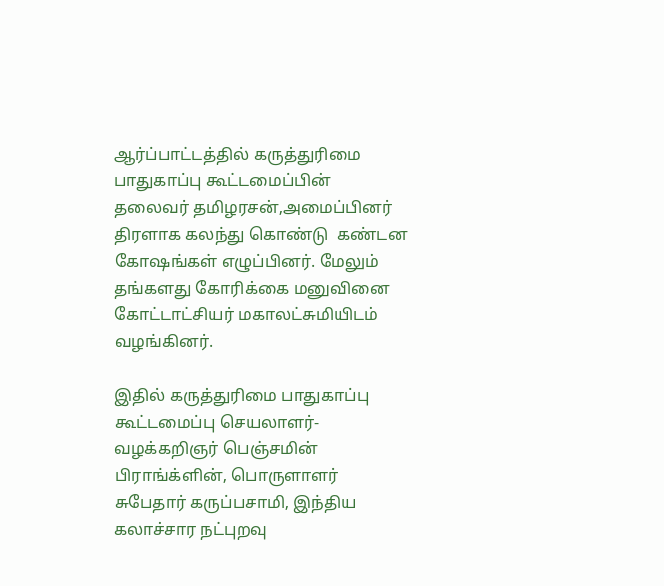ஆர்ப்பாட்டத்தில் கருத்துரிமை பாதுகாப்பு கூட்டமைப்பின் தலைவர் தமிழரசன்,அமைப்பினர் திரளாக கலந்து கொண்டு  கண்டன கோஷங்கள் எழுப்பினர். மேலும் தங்களது கோரிக்கை மனுவினை கோட்டாட்சியர் மகாலட்சுமியிடம் வழங்கினர்.

இதில் கருத்துரிமை பாதுகாப்பு கூட்டமைப்பு செயலாளர்- வழக்கறிஞர் பெஞ்சமின் பிராங்க்ளின், பொருளாளர் சுபேதார் கருப்பசாமி, இந்திய கலாச்சார நட்புறவு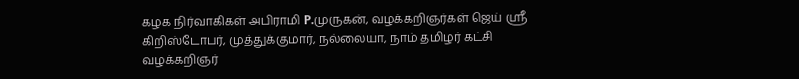கழக நிர்வாகிகள் அபிராமி P.முருகன், வழக்கறிஞர்கள் ஜெய் ஸ்ரீ கிறிஸ்டோபர், முத்துக்குமார், நல்லையா, நாம் தமிழர் கட்சி வழக்கறிஞர்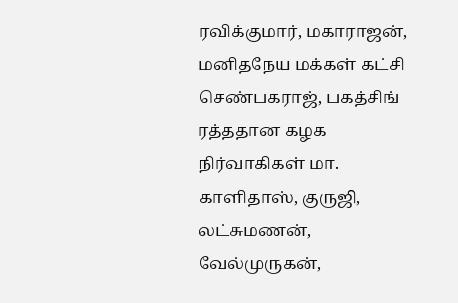ரவிக்குமார், மகாராஜன், மனிதநேய மக்கள் கட்சி செண்பகராஜ், பகத்சிங் ரத்ததான கழக நிர்வாகிகள் மா. காளிதாஸ், குருஜி, லட்சுமணன், வேல்முருகன்,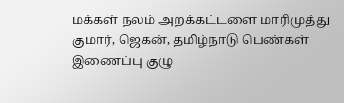மக்கள் நலம் அறக்கட்டளை மாரிமுத்து குமார், ஜெகன், தமிழ்நாடு பெண்கள் இணைப்பு குழு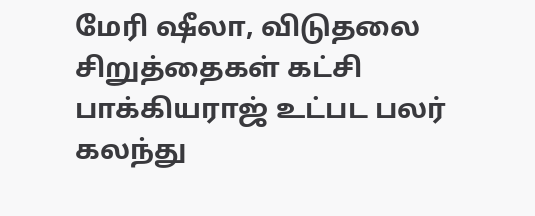மேரி ஷீலா, விடுதலை சிறுத்தைகள் கட்சி பாக்கியராஜ் உட்பட பலர் கலந்து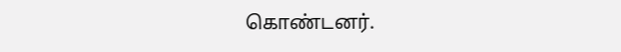கொண்டனர்.